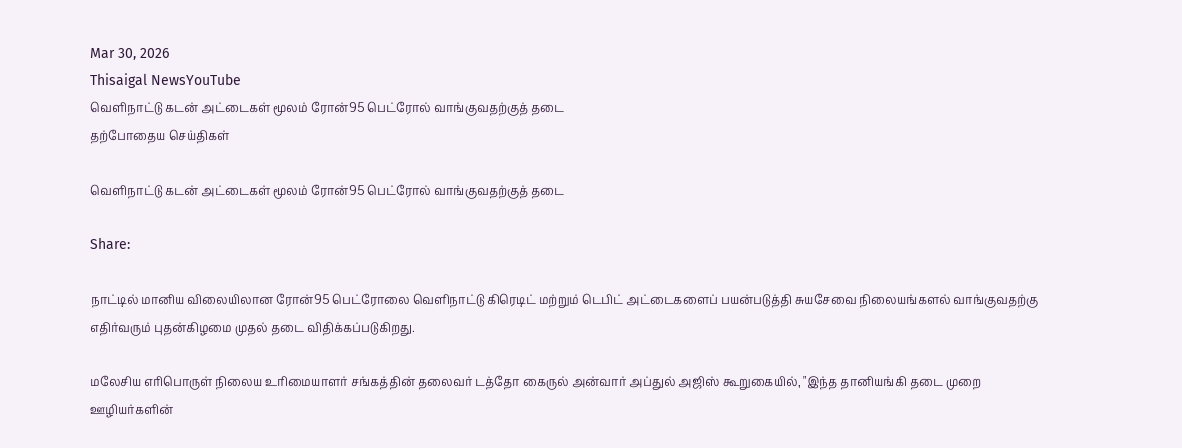Mar 30, 2026
Thisaigal NewsYouTube
வெளிநாட்டு கடன் அட்டைகள் மூலம் ரோன்95 பெட்ரோல் வாங்குவதற்குத் தடை
தற்போதைய செய்திகள்

வெளிநாட்டு கடன் அட்டைகள் மூலம் ரோன்95 பெட்ரோல் வாங்குவதற்குத் தடை

Share:

நாட்டில் மானிய விலையிலான ரோன்95 பெட்ரோலை வெளிநாட்டு கிரெடிட் மற்றும் டெபிட் அட்டைகளைப் பயன்படுத்தி சுயசேவை நிலையங்களல் வாங்குவதற்கு எதிர்வரும் புதன்கிழமை முதல் தடை விதிக்கப்படுகிறது.

மலேசிய எரிபொருள் நிலைய உரிமையாளர் சங்கத்தின் தலைவர் டத்தோ கைருல் அன்வார் அப்துல் அஜிஸ் கூறுகையில், "இந்த தானியங்கி தடை முறை ஊழியர்களின்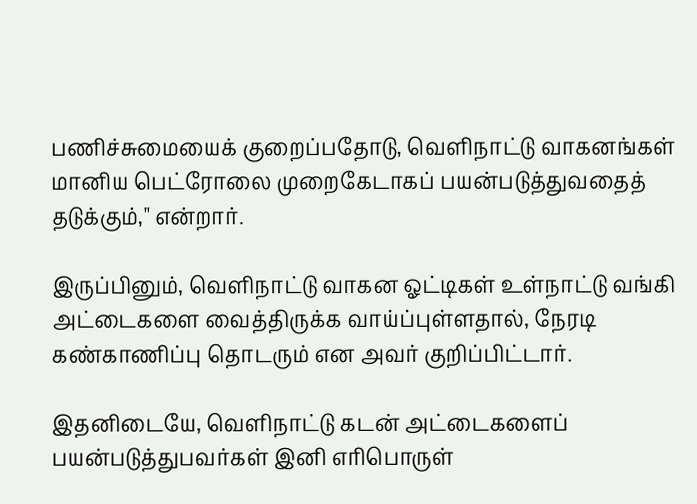பணிச்சுமையைக் குறைப்பதோடு, வெளிநாட்டு வாகனங்கள் மானிய பெட்ரோலை முறைகேடாகப் பயன்படுத்துவதைத் தடுக்கும்," என்றார்.

இருப்பினும், வெளிநாட்டு வாகன ஓட்டிகள் உள்நாட்டு வங்கி அட்டைகளை வைத்திருக்க வாய்ப்புள்ளதால், நேரடி கண்காணிப்பு தொடரும் என அவர் குறிப்பிட்டார்.

இதனிடையே, வெளிநாட்டு கடன் அட்டைகளைப் பயன்படுத்துபவர்கள் இனி எரிபொருள்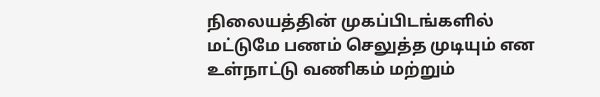நிலையத்தின் முகப்பிடங்களில் மட்டுமே பணம் செலுத்த முடியும் என உள்நாட்டு வணிகம் மற்றும்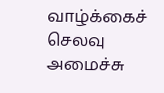வாழ்க்கைச் செலவு அமைச்சு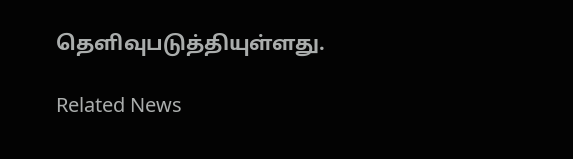தெளிவுபடுத்தியுள்ளது.

Related News